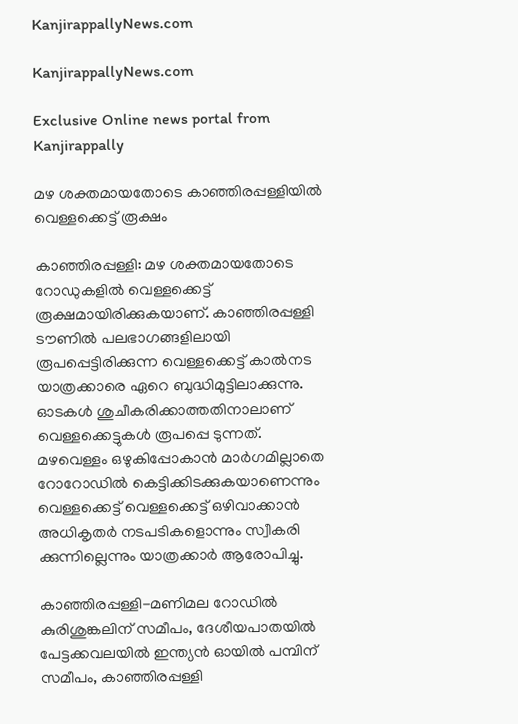KanjirappallyNews.com

KanjirappallyNews.com

Exclusive Online news portal from Kanjirappally

മഴ ശക്തമായതോടെ കാഞ്ഞിരപ്പള്ളിയിൽ വെള്ളക്കെട്ട് രൂക്ഷം

കാഞ്ഞിരപ്പള്ളി: മഴ ശക്തമായതോടെ റോഡുകളിൽ വെള്ളക്കെട്ട് രൂക്ഷമായിരിക്കുകയാണ്. കാഞ്ഞിരപ്പള്ളി ടൗണിൽ പലഭാഗങ്ങളിലായി രൂപപ്പെട്ടിരിക്കുന്ന വെള്ളക്കെട്ട് കാൽനട യാത്രക്കാരെ ഏറെ ബുദ്ധിമുട്ടിലാക്കുന്നു. ഓടകൾ ശുചീകരിക്കാത്തതിനാലാണ് വെള്ളക്കെട്ടുകൾ രൂപപ്പെ ടുന്നത്. മഴവെള്ളം ഒഴുകിപ്പോകാൻ മാർഗമില്ലാതെ റോറോഡിൽ കെട്ടിക്കിടക്കുകയാണെന്നും വെള്ളക്കെട്ട് വെള്ളക്കെട്ട് ഒഴിവാക്കാൻ അധികൃതർ നടപടികളൊന്നും സ്വീകരി ക്കുന്നില്ലെന്നും യാത്രക്കാർ ആരോപിച്ചു.

കാഞ്ഞിരപ്പള്ളി-മണിമല റോഡിൽ കുരിശുങ്കലിന് സമീപം, ദേശീയപാതയിൽ പേട്ടക്കവലയിൽ ഇന്ത്യൻ ഓയിൽ പമ്പിന് സമീപം, കാഞ്ഞിരപ്പള്ളി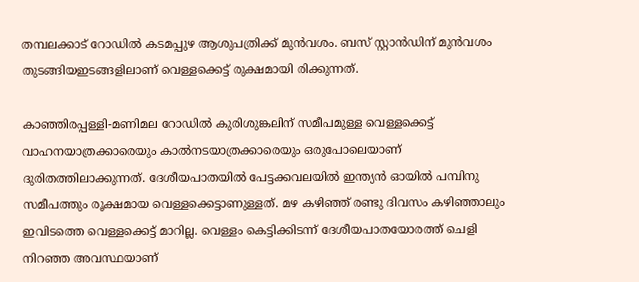തമ്പലക്കാട് റോഡിൽ കടമപ്പുഴ ആശുപത്രിക്ക് മുൻവശം. ബസ് സ്റ്റാൻഡിന് മുൻവശം തുടങ്ങിയഇടങ്ങളിലാണ് വെള്ളക്കെട്ട് രുക്ഷമായി രിക്കുന്നത്.

കാഞ്ഞിരപ്പള്ളി-മണിമല റോഡിൽ കുരിശുങ്കലിന് സമീപമുള്ള വെള്ളക്കെട്ട് വാഹനയാത്രക്കാരെയും കാൽനടയാത്രക്കാരെയും ഒരുപോലെയാണ് ദുരിതത്തിലാക്കുന്നത്. ദേശീയപാതയിൽ പേട്ടക്കവലയിൽ ഇന്ത്യൻ ഓയിൽ പമ്പിനു സമീപത്തും രൂക്ഷമായ വെള്ളക്കെട്ടാണുള്ളത്. മഴ കഴിഞ്ഞ് രണ്ടു ദിവസം കഴിഞ്ഞാലും ഇവിടത്തെ വെള്ളക്കെട്ട് മാറില്ല. വെള്ളം കെട്ടിക്കിടന്ന് ദേശീയപാതയോരത്ത് ചെളി നിറഞ്ഞ അവസ്ഥയാണ്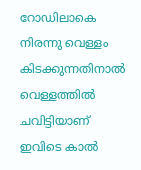റോഡിലാകെ നിരന്നു വെള്ളം കിടക്കുന്നതിനാൽ വെള്ളത്തിൽ ചവിട്ടിയാണ് ഇവിടെ കാൽ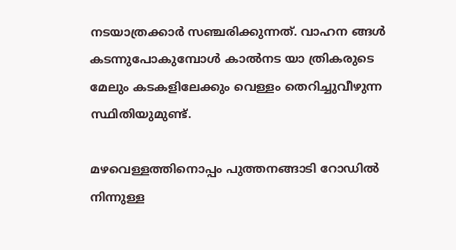നടയാത്രക്കാർ സഞ്ചരിക്കുന്നത്. വാഹന ങ്ങൾ കടന്നുപോകുമ്പോൾ കാൽനട യാ ത്രികരുടെ മേലും കടകളിലേക്കും വെള്ളം തെറിച്ചുവീഴുന്ന സ്ഥിതിയുമുണ്ട്.

മഴവെള്ളത്തിനൊപ്പം പുത്തനങ്ങാടി റോഡിൽ നിന്നുള്ള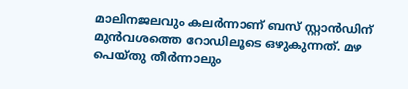മാലിനജലവും കലർന്നാണ് ബസ് സ്റ്റാൻഡിന് മുൻവശത്തെ റോഡിലൂടെ ഒഴുകുന്നത്. മഴ പെയ്‌തു തീർന്നാലും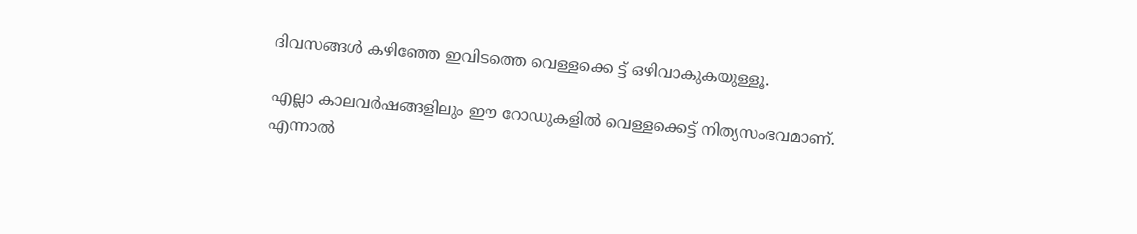ദിവസങ്ങൾ കഴിഞ്ഞേ ഇവിടത്തെ വെള്ളക്കെ ട്ട് ഒഴിവാകുകയുള്ളൂ.

എല്ലാ കാലവർഷങ്ങളിലും ഈ റോഡുകളിൽ വെള്ളക്കെട്ട് നിത്യസംഭവമാണ്. എന്നാൽ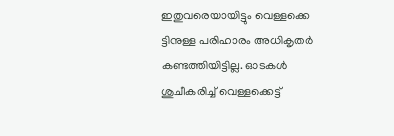ഇതുവരെയായിട്ടും വെള്ളക്കെ ട്ടിനുള്ള പരിഹാരം അധികൃതർ കണ്ടത്തിയിട്ടില്ല. ഓടകൾ ശുചീകരിച്ച് വെള്ളക്കെട്ട്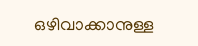ഒഴിവാക്കാനുള്ള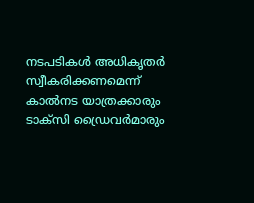നടപടികൾ അധികൃതർ സ്വീകരിക്കണമെന്ന് കാൽനട യാത്രക്കാരും ടാക്സി ഡ്രൈവർമാരും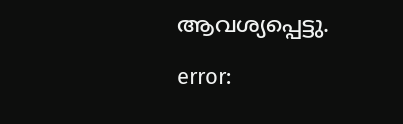ആവശ്യപ്പെട്ടു.

error: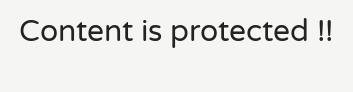Content is protected !!